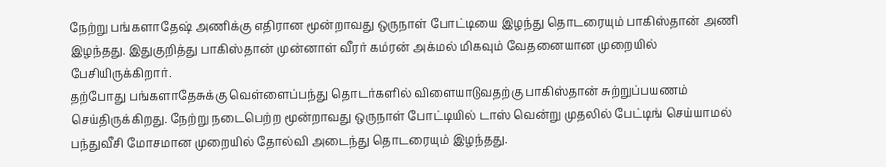நேற்று பங்களாதேஷ் அணிக்கு எதிரான மூன்றாவது ஒருநாள் போட்டியை இழந்து தொடரையும் பாகிஸ்தான் அணி இழந்தது. இதுகுறித்து பாகிஸ்தான் முன்னாள் வீரர் கம்ரன் அக்மல் மிகவும் வேதனையான முறையில் பேசியிருக்கிறார்.
தற்போது பங்களாதேசுக்கு வெள்ளைப்பந்து தொடர்களில் விளையாடுவதற்கு பாகிஸ்தான் சுற்றுப்பயணம் செய்திருக்கிறது. நேற்று நடைபெற்ற மூன்றாவது ஒருநாள் போட்டியில் டாஸ் வென்று முதலில் பேட்டிங் செய்யாமல் பந்துவீசி மோசமான முறையில் தோல்வி அடைந்து தொடரையும் இழந்தது.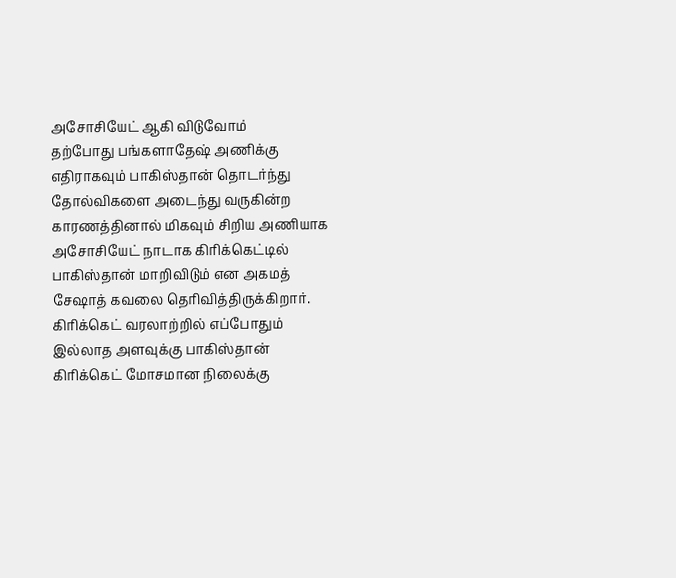அசோசியேட் ஆகி விடுவோம்
தற்போது பங்களாதேஷ் அணிக்கு எதிராகவும் பாகிஸ்தான் தொடர்ந்து தோல்விகளை அடைந்து வருகின்ற காரணத்தினால் மிகவும் சிறிய அணியாக அசோசியேட் நாடாக கிரிக்கெட்டில் பாகிஸ்தான் மாறிவிடும் என அகமத் சேஷாத் கவலை தெரிவித்திருக்கிறார்.
கிரிக்கெட் வரலாற்றில் எப்போதும் இல்லாத அளவுக்கு பாகிஸ்தான் கிரிக்கெட் மோசமான நிலைக்கு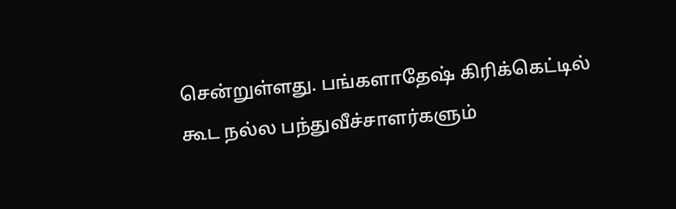சென்றுள்ளது. பங்களாதேஷ் கிரிக்கெட்டில் கூட நல்ல பந்துவீச்சாளர்களும்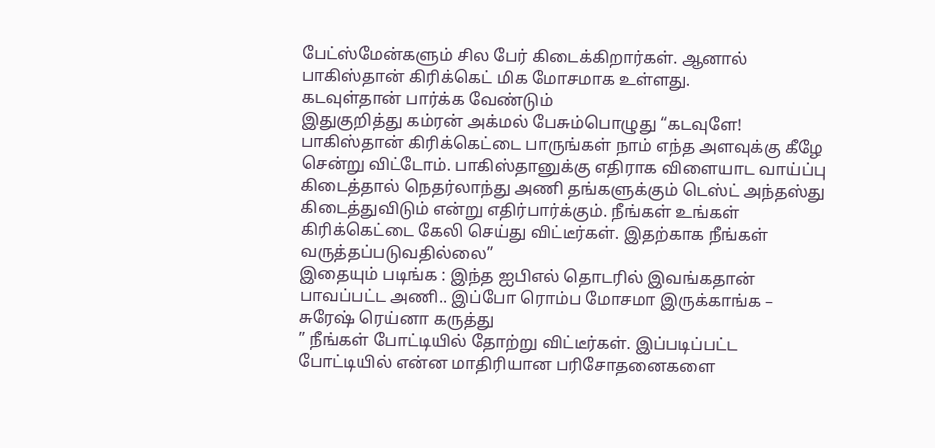பேட்ஸ்மேன்களும் சில பேர் கிடைக்கிறார்கள். ஆனால் பாகிஸ்தான் கிரிக்கெட் மிக மோசமாக உள்ளது.
கடவுள்தான் பார்க்க வேண்டும்
இதுகுறித்து கம்ரன் அக்மல் பேசும்பொழுது “கடவுளே! பாகிஸ்தான் கிரிக்கெட்டை பாருங்கள் நாம் எந்த அளவுக்கு கீழே சென்று விட்டோம். பாகிஸ்தானுக்கு எதிராக விளையாட வாய்ப்பு கிடைத்தால் நெதர்லாந்து அணி தங்களுக்கும் டெஸ்ட் அந்தஸ்து கிடைத்துவிடும் என்று எதிர்பார்க்கும். நீங்கள் உங்கள் கிரிக்கெட்டை கேலி செய்து விட்டீர்கள். இதற்காக நீங்கள் வருத்தப்படுவதில்லை”
இதையும் படிங்க : இந்த ஐபிஎல் தொடரில் இவங்கதான் பாவப்பட்ட அணி.. இப்போ ரொம்ப மோசமா இருக்காங்க – சுரேஷ் ரெய்னா கருத்து
” நீங்கள் போட்டியில் தோற்று விட்டீர்கள். இப்படிப்பட்ட போட்டியில் என்ன மாதிரியான பரிசோதனைகளை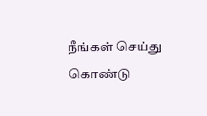நீங்கள் செய்து கொண்டு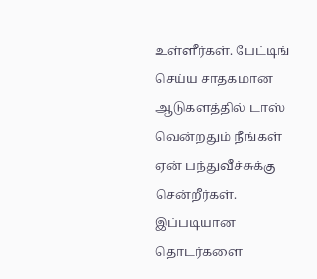உள்ளீர்கள். பேட்டிங் செய்ய சாதகமான ஆடுகளத்தில் டாஸ் வென்றதும் நீங்கள் ஏன் பந்துவீச்சுக்கு சென்றீர்கள். இப்படியான தொடர்களை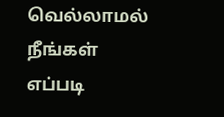வெல்லாமல் நீங்கள் எப்படி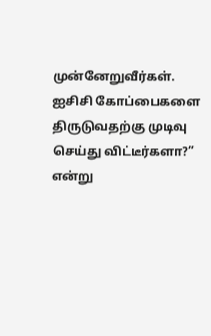முன்னேறுவீர்கள். ஐசிசி கோப்பைகளை திருடுவதற்கு முடிவு செய்து விட்டீர்களா?” என்று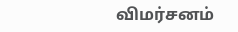விமர்சனம்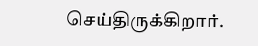செய்திருக்கிறார்.